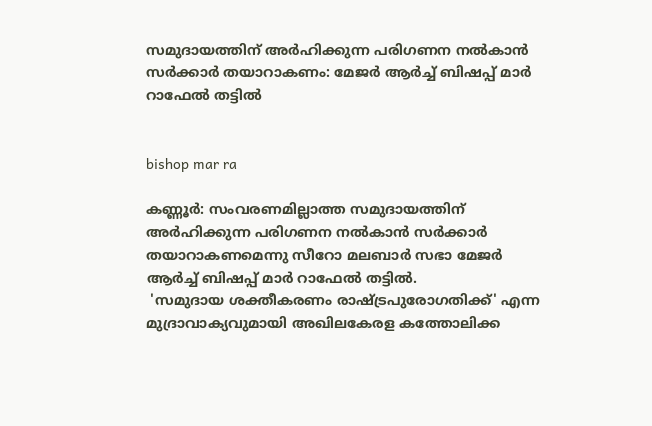സമുദായത്തിന് അര്‍ഹിക്കുന്ന പരിഗണന നല്‍കാന്‍ സര്‍ക്കാര്‍ തയാറാകണം: മേജര്‍ ആര്‍ച്ച് ബിഷപ്പ് മാര്‍ റാഫേല്‍ തട്ടില്‍


bishop mar ra

കണ്ണൂര്‍: സംവരണമില്ലാത്ത സമുദായത്തിന് അര്‍ഹിക്കുന്ന പരിഗണന നല്‍കാന്‍ സര്‍ക്കാര്‍ തയാറാകണമെന്നു സീറോ മലബാര്‍ സഭാ മേജര്‍ ആര്‍ച്ച് ബിഷപ്പ് മാര്‍ റാഫേല്‍ തട്ടില്‍.
 'സമുദായ ശക്തീകരണം രാഷ്ട്രപുരോഗതിക്ക്' എന്ന മുദ്രാവാക്യവുമായി അഖിലകേരള കത്തോലിക്ക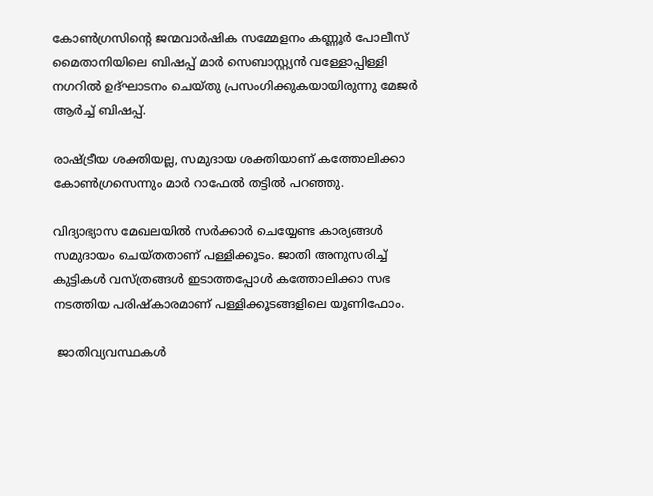കോണ്‍ഗ്രസിന്റെ ജന്മവാര്‍ഷിക സമ്മേളനം കണ്ണൂര്‍ പോലീസ് മൈതാനിയിലെ ബിഷപ്പ് മാര്‍ സെബാസ്റ്റ്യന്‍ വള്ളോപ്പിള്ളി നഗറില്‍ ഉദ്ഘാടനം ചെയ്തു പ്രസംഗിക്കുകയായിരുന്നു മേജര്‍ ആര്‍ച്ച് ബിഷപ്പ്.

രാഷ്ട്രീയ ശക്തിയല്ല, സമുദായ ശക്തിയാണ് കത്തോലിക്കാ കോണ്‍ഗ്രസെന്നും മാര്‍ റാഫേല്‍ തട്ടില്‍ പറഞ്ഞു.

വിദ്യാഭ്യാസ മേഖലയില്‍ സര്‍ക്കാര്‍ ചെയ്യേണ്ട കാര്യങ്ങള്‍ സമുദായം ചെയ്തതാണ് പള്ളിക്കൂടം. ജാതി അനുസരിച്ച് കുട്ടികള്‍ വസ്ത്രങ്ങള്‍ ഇടാത്തപ്പോള്‍ കത്തോലിക്കാ സഭ നടത്തിയ പരിഷ്‌കാരമാണ് പള്ളിക്കൂടങ്ങളിലെ യൂണിഫോം.

 ജാതിവ്യവസ്ഥകള്‍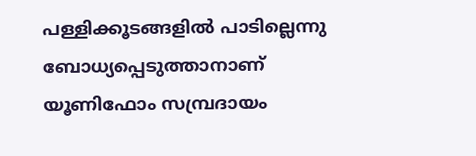പള്ളിക്കൂടങ്ങളില്‍ പാടില്ലെന്നു ബോധ്യപ്പെടുത്താനാണ് യൂണിഫോം സമ്പ്രദായം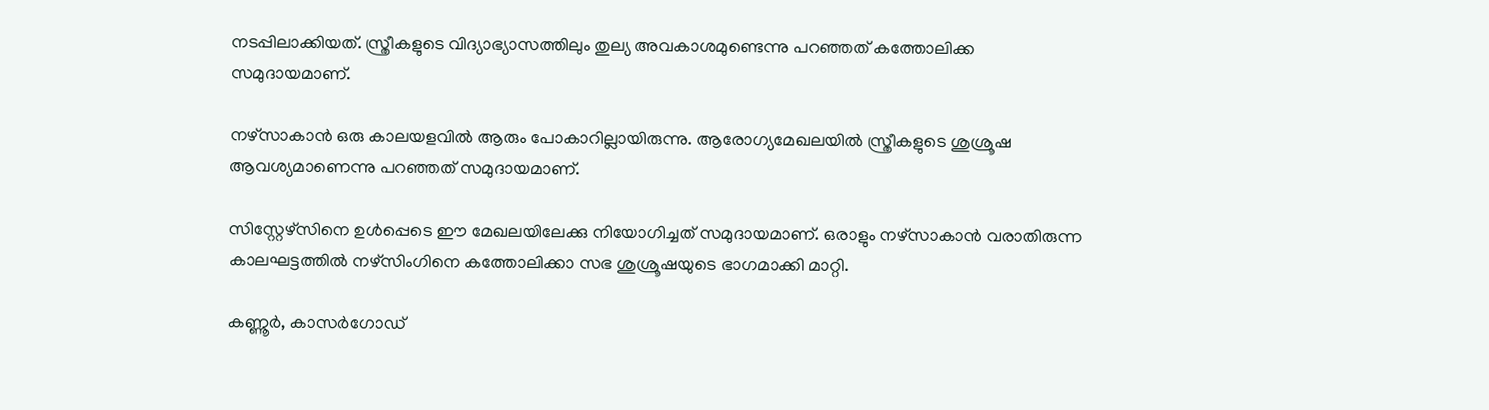നടപ്പിലാക്കിയത്. സ്ത്രീകളുടെ വിദ്യാഭ്യാസത്തിലും തുല്യ അവകാശമുണ്ടെന്നു പറഞ്ഞത് കത്തോലിക്ക സമുദായമാണ്.

നഴ്‌സാകാന്‍ ഒരു കാലയളവില്‍ ആരും പോകാറില്ലായിരുന്നു. ആരോഗ്യമേഖലയില്‍ സ്ത്രീകളുടെ ശുശ്രൂഷ ആവശ്യമാണെന്നു പറഞ്ഞത് സമുദായമാണ്.

സിസ്റ്റേഴ്സിനെ ഉള്‍പ്പെടെ ഈ മേഖലയിലേക്കു നിയോഗിച്ചത് സമുദായമാണ്. ഒരാളും നഴ്‌സാകാന്‍ വരാതിരുന്ന കാലഘട്ടത്തില്‍ നഴ്സിംഗിനെ കത്തോലിക്കാ സഭ ശുശ്രൂഷയുടെ ഭാഗമാക്കി മാറ്റി.

കണ്ണൂര്‍, കാസര്‍ഗോഡ്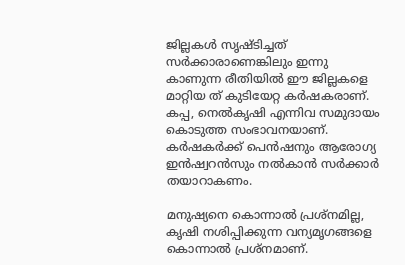ജില്ലകള്‍ സൃഷ്ടിച്ചത് സര്‍ക്കാരാണെങ്കിലും ഇന്നു കാണുന്ന രീതിയില്‍ ഈ ജില്ലകളെ മാറ്റിയ ത് കുടിയേറ്റ കര്‍ഷകരാണ്. കപ്പ, നെല്‍കൃഷി എന്നിവ സമുദായം കൊടുത്ത സംഭാവനയാണ്. കര്‍ഷകര്‍ക്ക് പെന്‍ഷനും ആരോഗ്യ ഇന്‍ഷ്വറന്‍സും നല്‍കാന്‍ സര്‍ക്കാര്‍ തയാറാകണം.

മനുഷ്യനെ കൊന്നാല്‍ പ്രശ്നമില്ല, കൃഷി നശിപ്പിക്കുന്ന വന്യമൃഗങ്ങളെ കൊന്നാല്‍ പ്രശ്നമാണ്.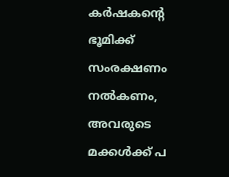കര്‍ഷകന്റെ ഭൂമിക്ക് സംരക്ഷണം നല്‍കണം, അവരുടെ മക്കള്‍ക്ക് പ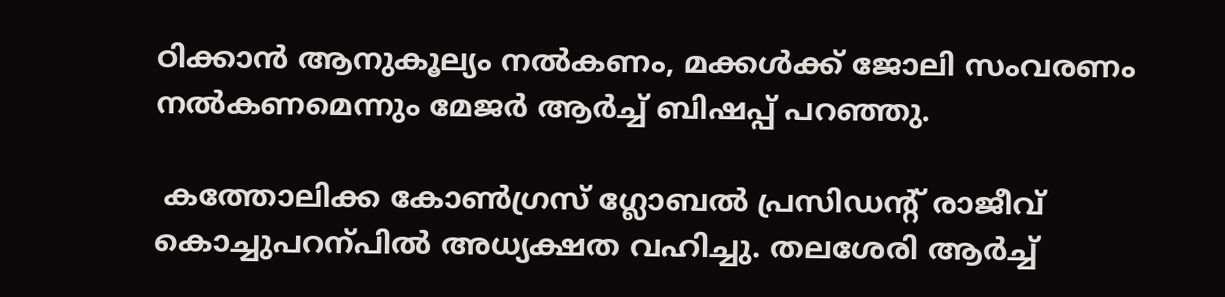ഠിക്കാന്‍ ആനുകൂല്യം നല്‍കണം, മക്കള്‍ക്ക് ജോലി സംവരണം നല്‍കണമെന്നും മേജര്‍ ആര്‍ച്ച് ബിഷപ്പ് പറഞ്ഞു.

 കത്തോലിക്ക കോണ്‍ഗ്രസ് ഗ്ലോബല്‍ പ്രസിഡന്റ് രാജീവ് കൊച്ചുപറന്പില്‍ അധ്യക്ഷത വഹിച്ചു. തലശേരി ആര്‍ച്ച്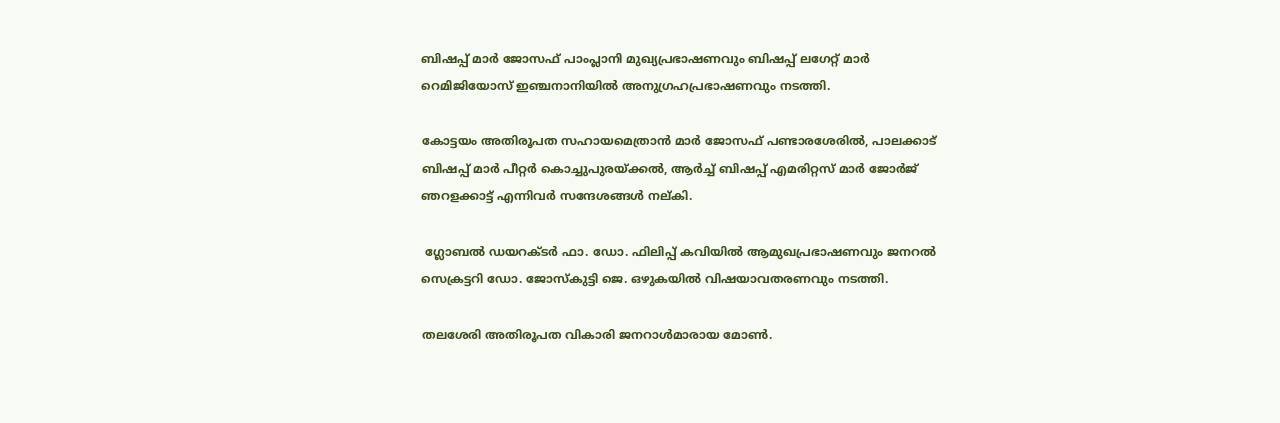ബിഷപ്പ് മാര്‍ ജോസഫ് പാംപ്ലാനി മുഖ്യപ്രഭാഷണവും ബിഷപ്പ് ലഗേറ്റ് മാര്‍ റെമിജിയോസ് ഇഞ്ചനാനിയില്‍ അനുഗ്രഹപ്രഭാഷണവും നടത്തി.

കോട്ടയം അതിരൂപത സഹായമെത്രാന്‍ മാര്‍ ജോസഫ് പണ്ടാരശേരില്‍, പാലക്കാട് ബിഷപ്പ് മാര്‍ പീറ്റര്‍ കൊച്ചുപുരയ്ക്കല്‍, ആര്‍ച്ച് ബിഷപ്പ് എമരിറ്റസ് മാര്‍ ജോര്‍ജ് ഞറളക്കാട്ട് എന്നിവര്‍ സന്ദേശങ്ങള്‍ നല്കി.

 ഗ്ലോബല്‍ ഡയറക്ടര്‍ ഫാ. ഡോ. ഫിലിപ്പ് കവിയില്‍ ആമുഖപ്രഭാഷണവും ജനറല്‍ സെക്രട്ടറി ഡോ. ജോസ്‌കുട്ടി ജെ. ഒഴുകയില്‍ വിഷയാവതരണവും നടത്തി.

തലശേരി അതിരൂപത വികാരി ജനറാള്‍മാരായ മോണ്‍.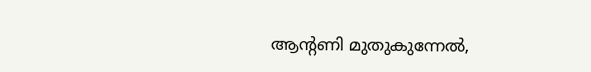ആന്റണി മുതുകുന്നേല്‍,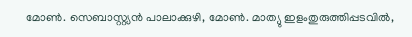മോണ്‍. സെബാസ്റ്റ്യന്‍ പാലാക്കുഴി, മോണ്‍. മാത്യു ഇളംതുരുത്തിപ്പടവില്‍,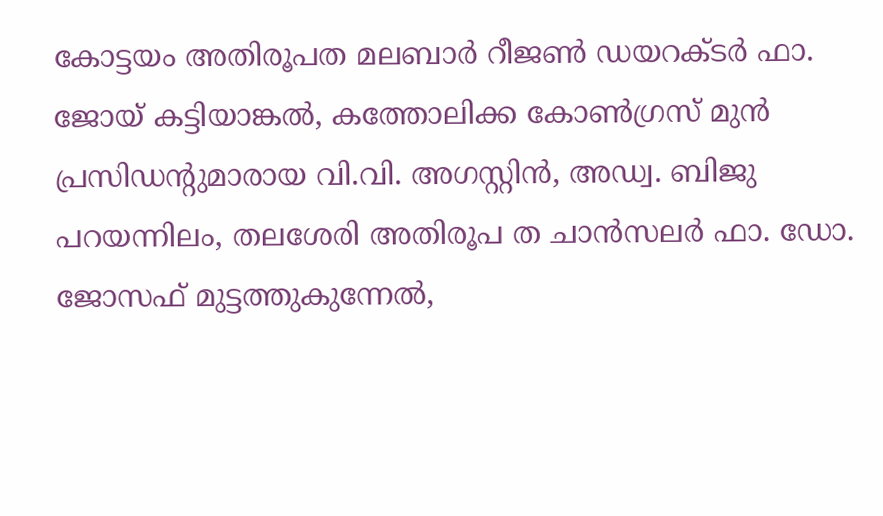കോട്ടയം അതിരൂപത മലബാര്‍ റീജണ്‍ ഡയറക്ടര്‍ ഫാ. ജോയ് കട്ടിയാങ്കല്‍, കത്തോലിക്ക കോണ്‍ഗ്രസ് മുന്‍ പ്രസിഡന്റുമാരായ വി.വി. അഗസ്റ്റിന്‍, അഡ്വ. ബിജു പറയന്നിലം, തലശേരി അതിരൂപ ത ചാന്‍സലര്‍ ഫാ. ഡോ. ജോസഫ് മുട്ടത്തുകുന്നേല്‍,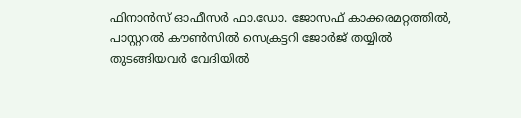ഫിനാന്‍സ് ഓഫീസര്‍ ഫാ.ഡോ. ജോസഫ് കാക്കരമറ്റത്തില്‍, പാസ്റ്ററല്‍ കൗണ്‍സില്‍ സെക്രട്ടറി ജോര്‍ജ് തയ്യില്‍ തുടങ്ങിയവര്‍ വേദിയില്‍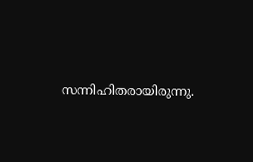സന്നിഹിതരായിരുന്നു.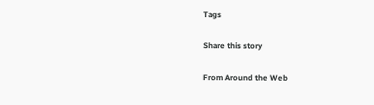Tags

Share this story

From Around the Web